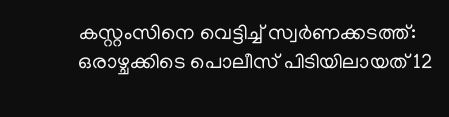കസ്റ്റംസിനെ വെട്ടിച്ച് സ്വർണക്കടത്ത്: ഒരാഴ്ചക്കിടെ പൊലീസ് പിടിയിലായത് 12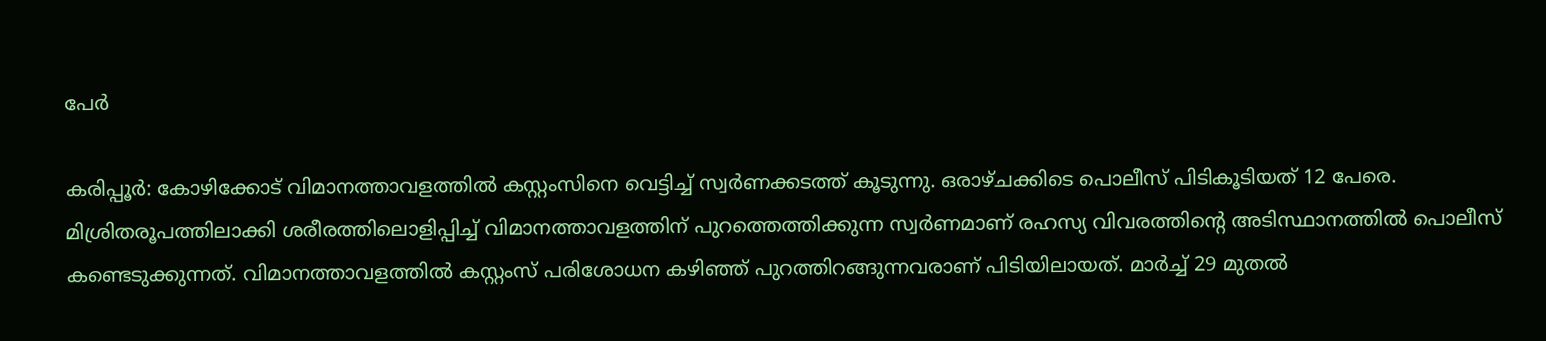പേർ

കരിപ്പൂർ: കോഴിക്കോട് വിമാനത്താവളത്തിൽ കസ്റ്റംസിനെ വെട്ടിച്ച് സ്വർണക്കടത്ത് കൂടുന്നു. ഒരാഴ്ചക്കിടെ പൊലീസ് പിടികൂടിയത് 12 പേരെ. മിശ്രിതരൂപത്തിലാക്കി ശരീരത്തിലൊളിപ്പിച്ച് വിമാനത്താവളത്തിന് പുറത്തെത്തിക്കുന്ന സ്വർണമാണ് രഹസ്യ വിവരത്തിന്‍റെ അടിസ്ഥാനത്തിൽ പൊലീസ് കണ്ടെടുക്കുന്നത്. വിമാനത്താവളത്തിൽ കസ്റ്റംസ് പരിശോധന കഴിഞ്ഞ് പുറത്തിറങ്ങുന്നവരാണ് പിടിയിലായത്. മാർച്ച് 29 മുതൽ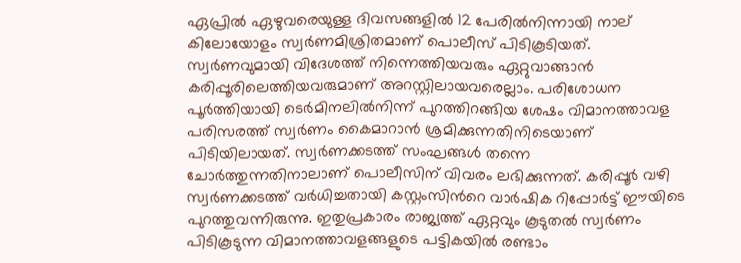ഏപ്രിൽ ഏഴുവരെയുള്ള ദിവസങ്ങളിൽ 12 പേരിൽനിന്നായി നാല് കിലോയോളം സ്വർണമിശ്രിതമാണ് പൊലീസ് പിടികൂടിയത്. സ്വർണവുമായി വിദേശത്ത് നിന്നെത്തിയവരും ഏറ്റുവാങ്ങാൻ കരിപ്പൂരിലെത്തിയവരുമാണ് അറസ്റ്റിലായവരെല്ലാം. പരിശോധന പൂർത്തിയായി ടെർമിനലിൽനിന്ന് പുറത്തിറങ്ങിയ ശേഷം വിമാനത്താവള പരിസരത്ത് സ്വർണം കൈമാറാൻ ശ്രമിക്കുന്നതിനിടെയാണ് പിടിയിലായത്. സ്വർണക്കടത്ത് സംഘങ്ങൾ തന്നെ ചോർത്തുന്നതിനാലാണ് പൊലീസിന് വിവരം ലഭിക്കുന്നത്. കരിപ്പൂർ വഴി സ്വർണക്കടത്ത് വർധിച്ചതായി കസ്റ്റംസിന്‍റെ വാർഷിക റിപ്പോർട്ട് ഈയിടെ പുറത്തുവന്നിരുന്നു. ഇതുപ്രകാരം രാജ്യത്ത് ഏറ്റവും കൂടുതൽ സ്വർണം പിടികൂടുന്ന വിമാനത്താവളങ്ങളുടെ പട്ടികയിൽ രണ്ടാം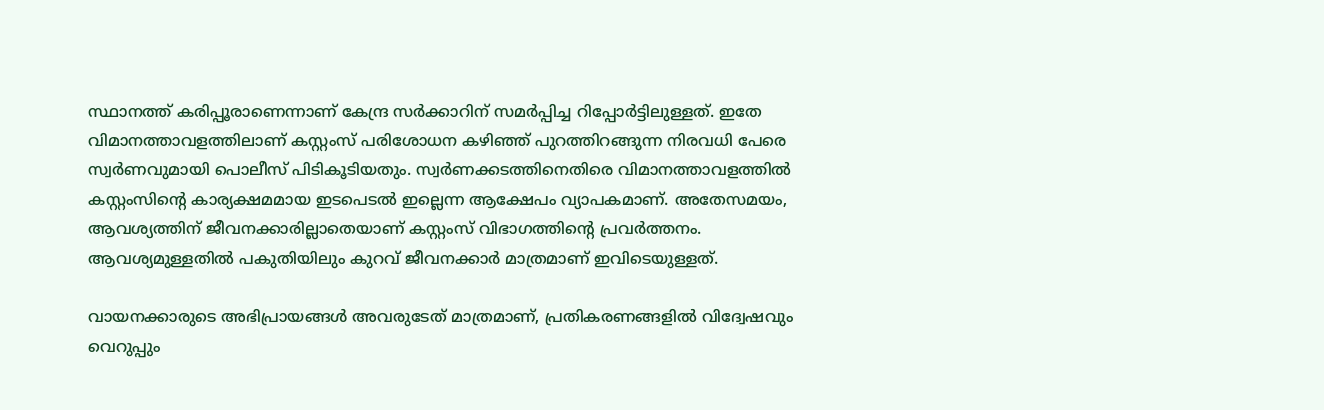സ്ഥാനത്ത് കരിപ്പൂരാണെന്നാണ് കേന്ദ്ര സർക്കാറിന് സമർപ്പിച്ച റിപ്പോർട്ടിലുള്ളത്. ഇതേ വിമാനത്താവളത്തിലാണ് കസ്റ്റംസ് പരിശോധന കഴിഞ്ഞ് പുറത്തിറങ്ങുന്ന നിരവധി പേരെ സ്വർണവുമായി പൊലീസ് പിടികൂടിയതും. സ്വർണക്കടത്തിനെതിരെ വിമാനത്താവളത്തിൽ കസ്റ്റംസിന്‍റെ കാര്യക്ഷമമായ ഇടപെടൽ ഇല്ലെന്ന ആക്ഷേപം വ്യാപകമാണ്. അതേസമയം, ആവശ്യത്തിന് ജീവനക്കാരില്ലാതെയാണ് കസ്റ്റംസ് വിഭാഗത്തിന്‍റെ പ്രവർത്തനം. ആവശ്യമുള്ളതിൽ പകുതിയിലും കുറവ് ജീവനക്കാർ മാത്രമാണ് ഇവിടെയുള്ളത്.

വായനക്കാരുടെ അഭിപ്രായങ്ങള്‍ അവരുടേത് മാത്രമാണ്, പ്രതികരണങ്ങളിൽ വിദ്വേഷവും വെറുപ്പും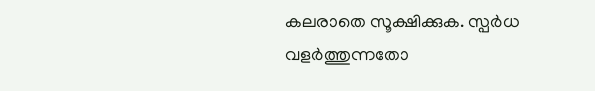കലരാതെ സൂക്ഷിക്കുക. സ്പർധ വളർത്തുന്നതോ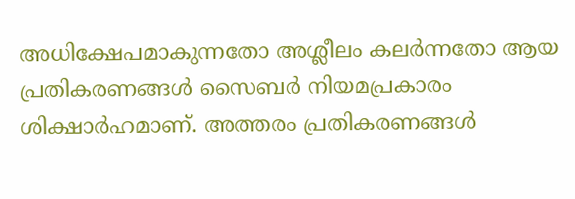അധിക്ഷേപമാകുന്നതോ അശ്ലീലം കലർന്നതോ ആയ പ്രതികരണങ്ങൾ സൈബർ നിയമപ്രകാരം ശിക്ഷാർഹമാണ്. അത്തരം പ്രതികരണങ്ങൾ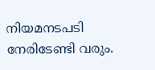നിയമനടപടി നേരിടേണ്ടി വരും.